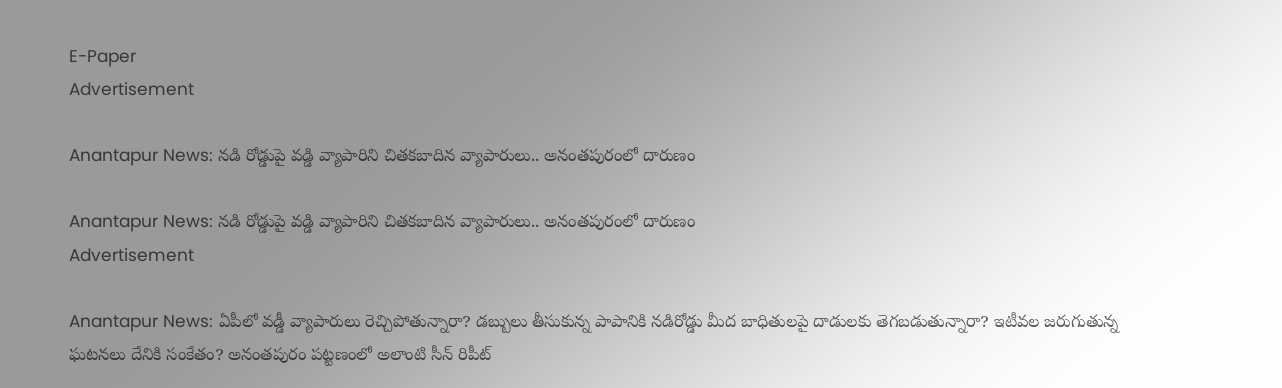E-Paper
Advertisement

Anantapur News: నడి రోడ్డుపై వడ్డి వ్యాపారిని చితకబాదిన వ్యాపారులు.. అనంతపురంలో దారుణం

Anantapur News: నడి రోడ్డుపై వడ్డి వ్యాపారిని చితకబాదిన వ్యాపారులు.. అనంతపురంలో దారుణం
Advertisement

Anantapur News: ఏపీలో వడ్డీ వ్యాపారులు రెచ్చిపోతున్నారా? డబ్బులు తీసుకున్న పాపానికి నడిరోడ్డు మీద బాధితులపై దాడులకు తెగబడుతున్నారా? ఇటీవల జరుగుతున్న ఘటనలు దేనికి సంకేతం? అనంతపురం పట్టణంలో అలాంటి సీన్ రిపీట్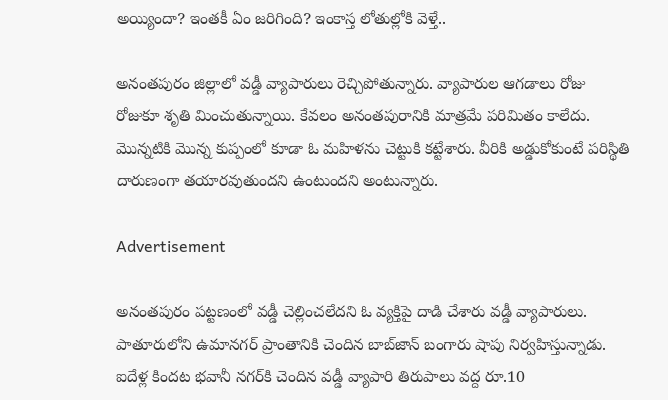అయ్యిందా? ఇంతకీ ఏం జరిగింది? ఇంకాస్త లోతుల్లోకి వెళ్తే..

అనంతపురం జిల్లాలో వడ్డీ వ్యాపారులు రెచ్చిపోతున్నారు. వ్యాపారుల ఆగడాలు రోజు రోజుకూ శృతి మించుతున్నాయి. కేవలం అనంతపురానికి మాత్రమే పరిమితం కాలేదు. మొన్నటికి మొన్న కుప్పంలో కూడా ఓ మహిళను చెట్టుకి కట్టేశారు. వీరికి అడ్డుకోకుంటే పరిస్థితి దారుణంగా తయారవుతుందని ఉంటుందని అంటున్నారు.

Advertisement

అనంతపురం పట్టణంలో వడ్డీ చెల్లించలేదని ఓ వ్యక్తిపై దాడి చేశారు వడ్డీ వ్యాపారులు. పాతూరులోని ఉమానగర్‌ ప్రాంతానికి చెందిన బాబ్‌జాన్‌ బంగారు షాపు నిర్వహిస్తున్నాడు. ఐదేళ్ల కిందట భవానీ నగర్‌కి చెందిన వడ్డీ వ్యాపారి తిరుపాలు వద్ద రూ.10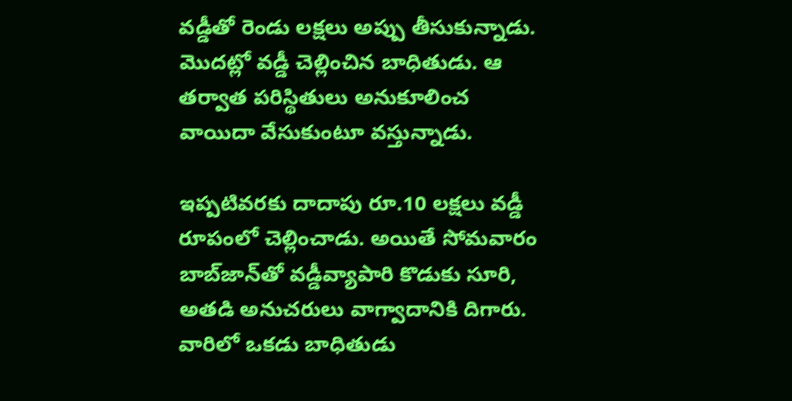వడ్డీతో రెండు లక్షలు అప్పు తీసుకున్నాడు. మొదట్లో వడ్డీ చెల్లించిన బాధితుడు. ఆ తర్వాత పరిస్థితులు అనుకూలించ వాయిదా వేసుకుంటూ వస్తున్నాడు.

ఇప్పటివరకు దాదాపు రూ.10 లక్షలు వడ్డీ రూపంలో చెల్లించాడు. అయితే సోమవారం బాబ్‌జాన్‌తో వడ్డీవ్యాపారి కొడుకు సూరి, అతడి అనుచరులు వాగ్వాదానికి దిగారు. వారిలో ఒకడు బాధితుడు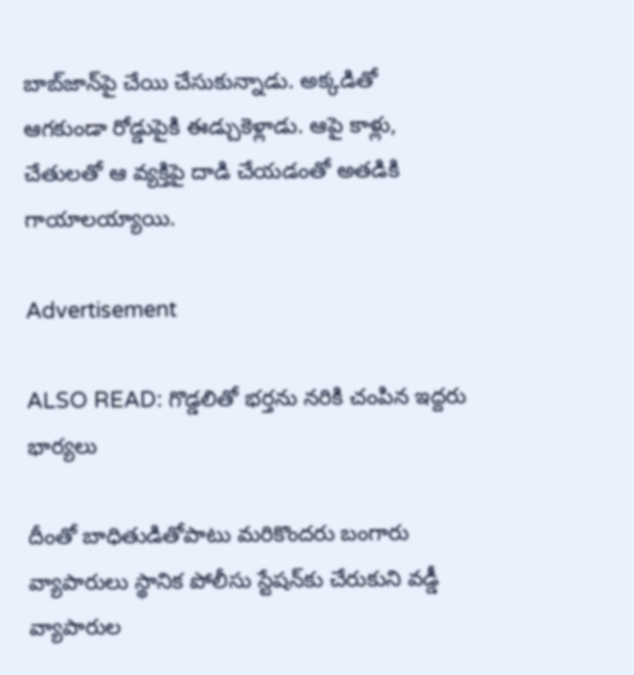బాబ్‌జాన్‌పై చేయి చేసుకున్నాడు. అక్కడితో ఆగకుండా రోడ్డుపైకి ఈడ్చుకెళ్లాడు. ఆపై కాళ్లు, చేతులతో ఆ వ్యక్తిపై దాడి చేయడంతో అతడికి గాయాలయ్యాయి.

Advertisement

ALSO READ: గొడ్డలితో భర్తను నరికి చంపిన ఇద్దరు భార్యలు

దీంతో బాధితుడితోపాటు మరికొందరు బంగారు వ్యాపారులు స్థానిక పోలీసు స్టేషన్‌కు చేరుకుని వడ్డీ వ్యాపారుల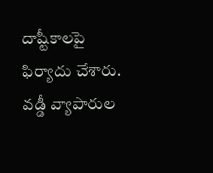దాష్టీకాలపై ఫిర్యాదు చేశారు. వడ్డీ వ్యాపారుల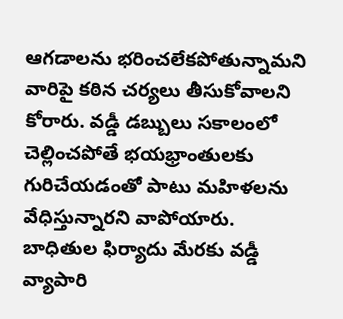ఆగడాలను భరించలేకపోతున్నామని వారిపై కఠిన చర్యలు తీసుకోవాలని కోరారు. వడ్డీ డబ్బులు సకాలంలో చెల్లించపోతే భయభ్రాంతులకు గురిచేయడంతో పాటు మహిళలను వేధిస్తున్నారని వాపోయారు. బాధితుల ఫిర్యాదు మేరకు వడ్డీ వ్యాపారి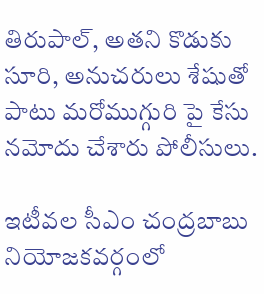తిరుపాల్, అతని కొడుకు సూరి, అనుచరులు శేషుతో పాటు మరోముగ్గురి పై కేసు నమోదు చేశారు పోలీసులు.

ఇటీవల సీఎం చంద్రబాబు నియోజకవర్గంలో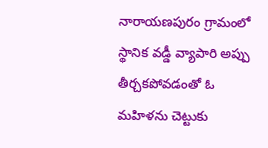నారాయణపురం గ్రామంలో స్థానిక వడ్డీ వ్యాపారి అప్పు తీర్చకపోవడంతో ఓ మహిళను చెట్టుకు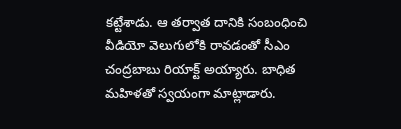కట్టేశాడు. ఆ తర్వాత దానికి సంబంధించి వీడియో వెలుగులోకి రావడంతో సీఎం చంద్రబాబు రియాక్ట్ అయ్యారు. బాధిత మహిళతో స్వయంగా మాట్లాడారు.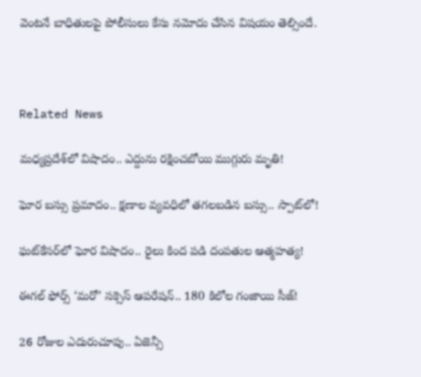వెంటనే బాధితులపై పోలీసులు కేసు నమోదు చేసిన విషయం తెల్సిందే.



Related News

మధ్యప్రదేశ్‌లో విషాదం.. ఎద్దును రక్షించబోయి ముగ్గురు మృతి!

ఘోర బస్సు ప్రమాదం.. క్షణాల వ్యవధిలో తగలబడిన బస్సు.. స్పాట్‌లో!

ఘట్‌కేసర్‌లో ఘోర విషాదం.. రైలు కింద పడి దంపతుల ఆత్మహత్య!

ఈగల్ ఫోర్స్ ‘మరో’ సక్సెస్ ఆపరేషన్.. 180 కిలోల గంజాయి సీజ్!

26 రోజుల ఎదురుచూపు.. ఏజెన్సీ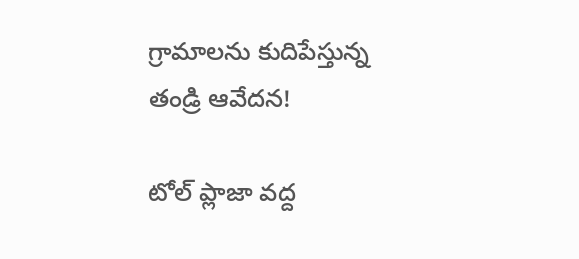గ్రామాలను కుదిపేస్తున్న తండ్రి ఆవేదన!

టోల్ ప్లాజా వద్ద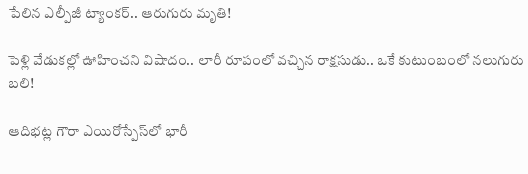పేలిన ఎల్పీజీ ట్యాంకర్.. ఆరుగురు మృతి!

పెళ్లి వేడుకల్లో ఊహించని విషాదం.. లారీ రూపంలో వచ్చిన రాక్షసుడు.. ఒకే కుటుంబంలో నలుగురు బలి!

ఆదిభట్ల గౌరా ఎయిరోస్పేస్‌లో భారీ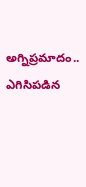అగ్నిప్రమాదం.. ఎగిసిపడిన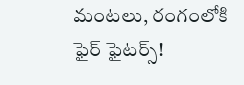మంటలు, రంగంలోకి ఫైర్ ఫైటర్స్!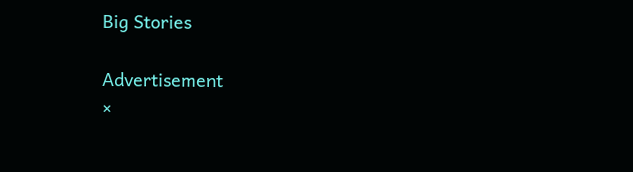Big Stories

Advertisement
×